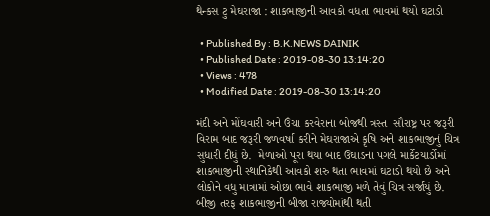થેન્કસ ટુ મેઘરાજા : શાકભાજીની આવકો વધતા ભાવમાં થયો ઘટાડો

  • Published By : B.K.NEWS DAINIK
  • Published Date : 2019-08-30 13:14:20
  • Views : 478
  • Modified Date : 2019-08-30 13:14:20

મંદી અને મોંઘવારી અને ઉંચા કરવેરાના બોજથી ત્રસ્ત  સૌરાષ્ટ્ર પર જરૂરી વિરામ બાદ જરૂરી જળવર્ષા કરીને મેઘરાજાએ કૃષિ અને શાકભાજીનું ચિત્ર સુધારી દીધું છે.  મેળાઓ પૂરા થયા બાદ ઉઘાડના પગલે માર્કેટયાર્ડોમાં શાકભાજીની સ્થાનિકેથી આવકો શરુ થતા ભાવમાં ઘટાડો થયો છે અને લોકોને વધુ માત્રામાં ઓછા ભાવે શાકભાજી મળે તેવું ચિત્ર સર્જાયું છે. બીજી તરફ શાકભાજીની બીજા રાજ્યોમાંથી થતી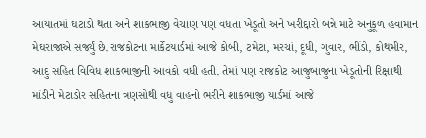આયાતમાં ઘટાડો થતા અને શાકભાજી વેચાણ પણ વધતા ખેડૂતો અને ખરીદ્દારો બન્ને માટે અનુકૂળ હવામાન મેઘરાજાએ સર્જ્યું છે.રાજકોટના માર્કેટયાર્ડમાં આજે કોબી, ટમેટા, મરચાં, દૂધી, ગુવાર, ભીંડો, કોથમીર, આદુ સહિત વિવિધ શાકભાજીની આવકો વધી હતી. તેમાં પણ રાજકોટ આજુબાજુના ખેડૂતોની રિક્ષાથી માંડીને મેટાડોર સહિતના ત્રણસોથી વધુ વાહનો ભરીને શાકભાજી યાર્ડમાં આજે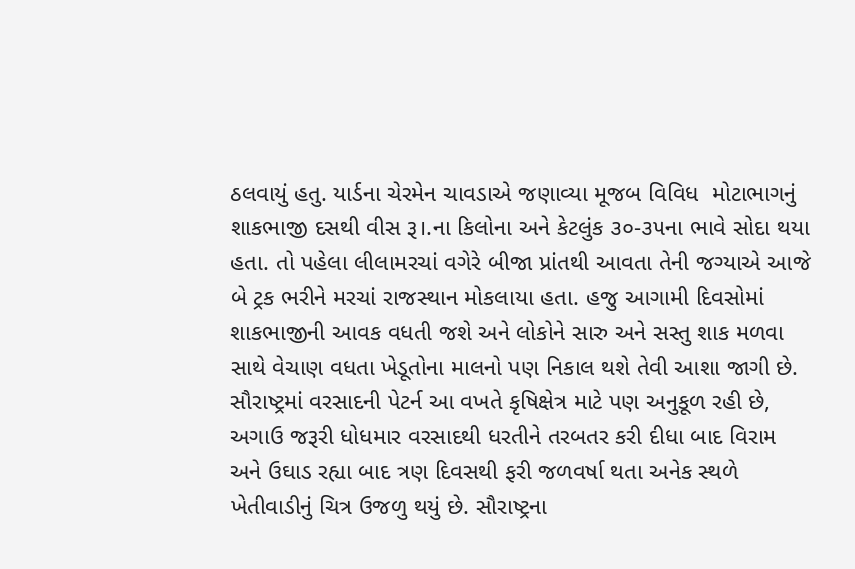ઠલવાયું હતુ. યાર્ડના ચેરમેન ચાવડાએ જણાવ્યા મૂજબ વિવિધ  મોટાભાગનું શાકભાજી દસથી વીસ રૂ।.ના કિલોના અને કેટલુંક ૩૦-૩૫ના ભાવે સોદા થયા હતા. તો પહેલા લીલામરચાં વગેરે બીજા પ્રાંતથી આવતા તેની જગ્યાએ આજે બે ટ્રક ભરીને મરચાં રાજસ્થાન મોકલાયા હતા. હજુ આગામી દિવસોમાં શાકભાજીની આવક વધતી જશે અને લોકોને સારુ અને સસ્તુ શાક મળવા સાથે વેચાણ વધતા ખેડૂતોના માલનો પણ નિકાલ થશે તેવી આશા જાગી છે. સૌરાષ્ટ્રમાં વરસાદની પેટર્ન આ વખતે કૃષિક્ષેત્ર માટે પણ અનુકૂળ રહી છે, અગાઉ જરૂરી ધોધમાર વરસાદથી ધરતીને તરબતર કરી દીધા બાદ વિરામ અને ઉઘાડ રહ્યા બાદ ત્રણ દિવસથી ફરી જળવર્ષા થતા અનેક સ્થળે ખેતીવાડીનું ચિત્ર ઉજળુ થયું છે. સૌરાષ્ટ્રના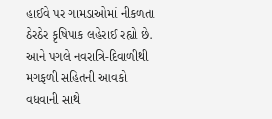હાઈવે પર ગામડાઓમાં નીકળતા ઠેરઠેર કૃષિપાક લહેરાઈ રહ્યો છે.  આને પગલે નવરાત્રિ-દિવાળીથી મગફળી સહિતની આવકો વધવાની સાથે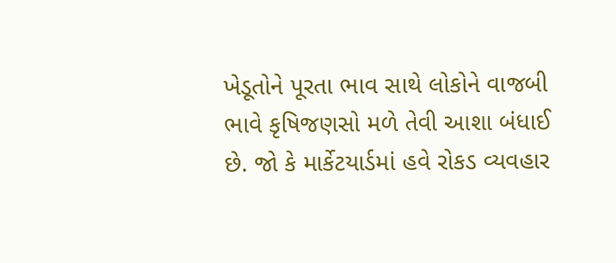ખેડૂતોને પૂરતા ભાવ સાથે લોકોને વાજબી ભાવે કૃષિજણસો મળે તેવી આશા બંધાઈ છે. જો કે માર્કેટયાર્ડમાં હવે રોકડ વ્યવહાર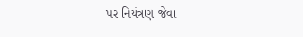પર નિયંત્રણ જેવા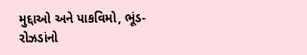મુદ્દાઓ અને પાકવિમો, ભૂંડ-રોઝડાંનો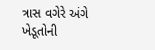ત્રાસ વગેરે અંગે ખેડૂતોની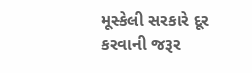મૂસ્કેલી સરકારે દૂર કરવાની જરૂર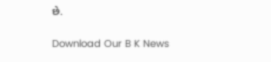છે.

Download Our B K News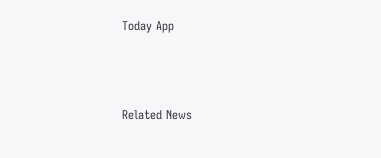Today App



Related News